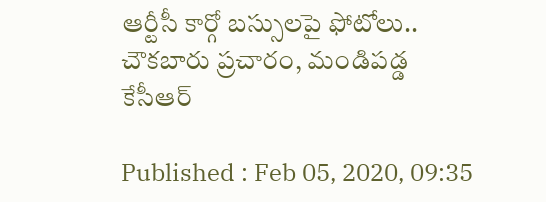ఆర్టీసీ కార్గో బస్సులపై ఫోటోలు.. చౌకబారు ప్రచారం, మండిపడ్డ కేసీఆర్

Published : Feb 05, 2020, 09:35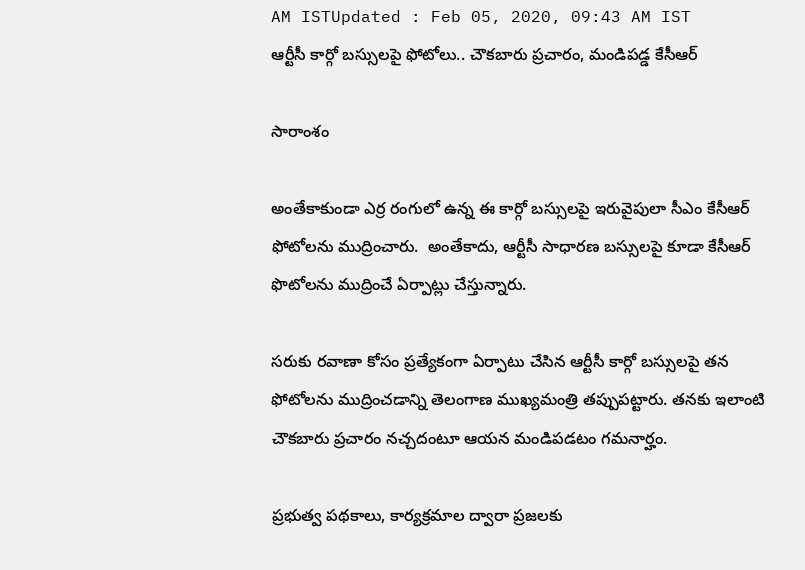AM ISTUpdated : Feb 05, 2020, 09:43 AM IST
ఆర్టీసీ కార్గో బస్సులపై ఫోటోలు.. చౌకబారు ప్రచారం, మండిపడ్డ కేసీఆర్

సారాంశం

అంతేకాకుండా ఎర్ర రంగులో ఉన్న ఈ కార్గో బస్సులపై ఇరువైపులా సీఎం కేసీఆర్ ఫోటోలను ముద్రించారు.  అంతేకాదు, ఆర్టీసీ సాధారణ బస్సులపై కూడా కేసీఆర్‌ ఫొటోలను ముద్రించే ఏర్పాట్లు చేస్తున్నారు.

సరుకు రవాణా కోసం ప్రత్యేకంగా ఏర్పాటు చేసిన ఆర్టీసీ కార్గో బస్సులపై తన ఫోటోలను ముద్రించడాన్ని తెలంగాణ ముఖ్యమంత్రి తప్పుపట్టారు. తనకు ఇలాంటి చౌకబారు ప్రచారం నచ్చదంటూ ఆయన మండిపడటం గమనార్హం.

ప్రభుత్వ పథకాలు, కార్యక్రమాల ద్వారా ప్రజలకు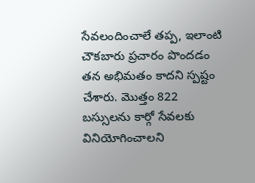సేవలందించాలే తప్ప, ఇలాంటి చౌకబారు ప్రచారం పొందడం తన అభిమతం కాదని స్పష్టం చేశారు. మొత్తం 822 బస్సులను కార్గో సేవలకు వినియోగించాలని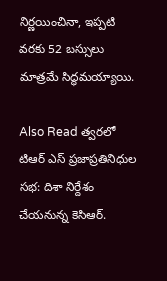నిర్ణయించినా, ఇప్పటి వరకు 52 బస్సులు మాత్రమే సిద్ధమయ్యాయి.

Also Read త్వరలో టిఆర్ ఎస్ ప్రజాప్రతినిధుల సభ: దిశా నిర్దేశం చేయనున్న కెసిఆర్.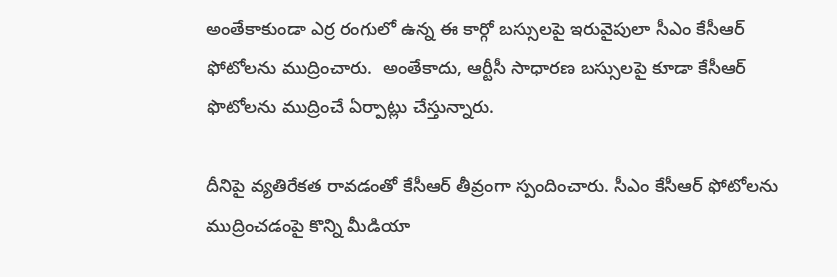అంతేకాకుండా ఎర్ర రంగులో ఉన్న ఈ కార్గో బస్సులపై ఇరువైపులా సీఎం కేసీఆర్ ఫోటోలను ముద్రించారు.  అంతేకాదు, ఆర్టీసీ సాధారణ బస్సులపై కూడా కేసీఆర్‌ ఫొటోలను ముద్రించే ఏర్పాట్లు చేస్తున్నారు.

దీనిపై వ్యతిరేకత రావడంతో కేసీఆర్‌ తీవ్రంగా స్పందించారు. సీఎం కేసీఆర్ ఫోటోలను ముద్రించడంపై కొన్ని మీడియా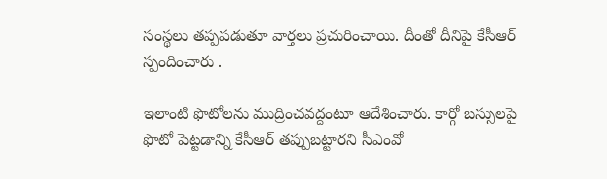సంస్థలు తప్పపడుతూ వార్తలు ప్రచురించాయి. దీంతో దీనిపై కేసీఆర్ స్పందించారు .

ఇలాంటి ఫొటోలను ముద్రించవద్దంటూ ఆదేశించారు. కార్గో బస్సులపై ఫొటో పెట్టడాన్ని కేసీఆర్‌ తప్పుబట్టారని సీఎంవో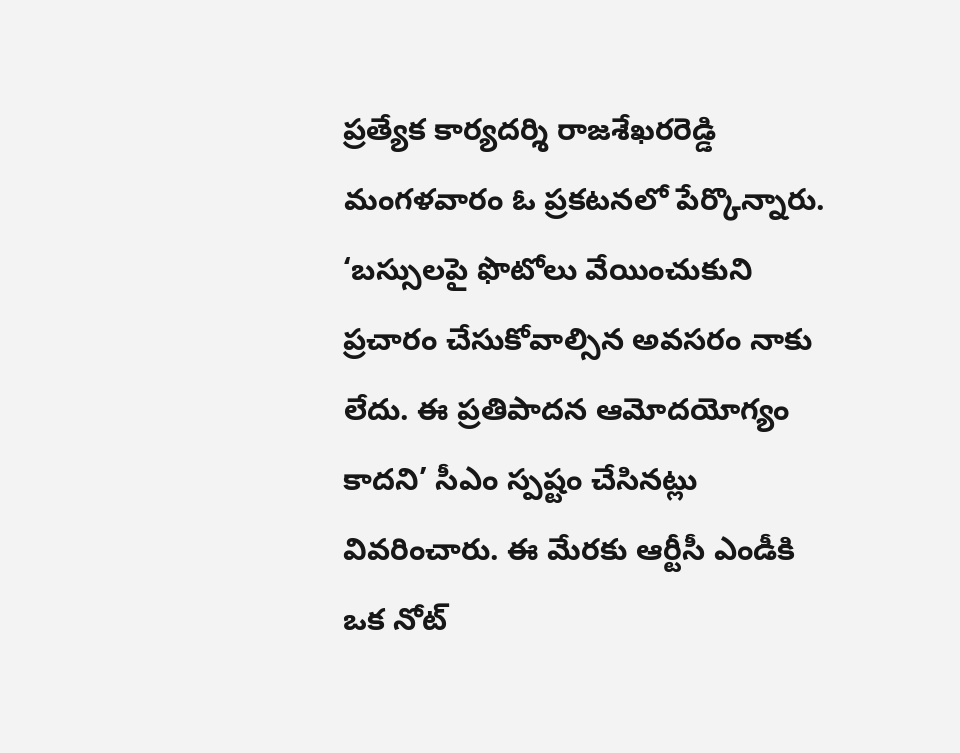ప్రత్యేక కార్యదర్శి రాజశేఖరరెడ్డి మంగళవారం ఓ ప్రకటనలో పేర్కొన్నారు. ‘బస్సులపై ఫొటోలు వేయించుకుని ప్రచారం చేసుకోవాల్సిన అవసరం నాకు లేదు. ఈ ప్రతిపాదన ఆమోదయోగ్యం కాదని’ సీఎం స్పష్టం చేసినట్లు వివరించారు. ఈ మేరకు ఆర్టీసీ ఎండీకి ఒక నోట్‌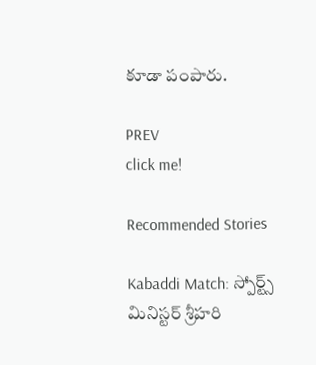కూడా పంపారు.

PREV
click me!

Recommended Stories

Kabaddi Match: స్పోర్ట్స్ మినిస్టర్ శ్రీహరి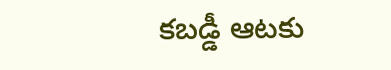కబడ్డీ ఆటకు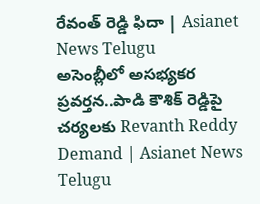రేవంత్ రెడ్డి ఫిదా | Asianet News Telugu
అసెంబ్లీలో అసభ్యకర ప్రవర్తన..పాడి కౌశిక్ రెడ్డిపై చర్యలకు Revanth Reddy Demand | Asianet News Telugu